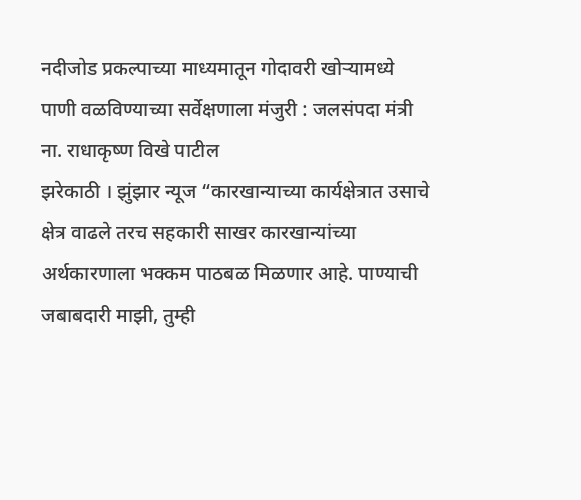नदीजोड प्रकल्पाच्या माध्यमातून गोदावरी खोऱ्यामध्ये पाणी वळविण्याच्या सर्वेक्षणाला मंजुरी : जलसंपदा मंत्री ना. राधाकृष्ण विखे पाटील
झरेकाठी । झुंझार न्यूज “कारखान्याच्या कार्यक्षेत्रात उसाचे क्षेत्र वाढले तरच सहकारी साखर कारखान्यांच्या अर्थकारणाला भक्कम पाठबळ मिळणार आहे. पाण्याची जबाबदारी माझी, तुम्ही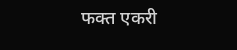फक्त एकरी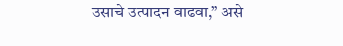उसाचे उत्पादन वाढवा,” असे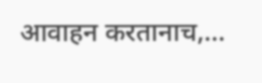आवाहन करतानाच,…